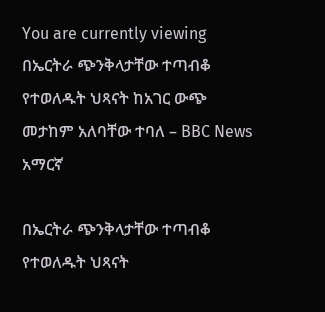You are currently viewing በኤርትራ ጭንቅላታቸው ተጣብቆ የተወለዱት ህጻናት ከአገር ውጭ መታከም አለባቸው ተባለ – BBC News አማርኛ

በኤርትራ ጭንቅላታቸው ተጣብቆ የተወለዱት ህጻናት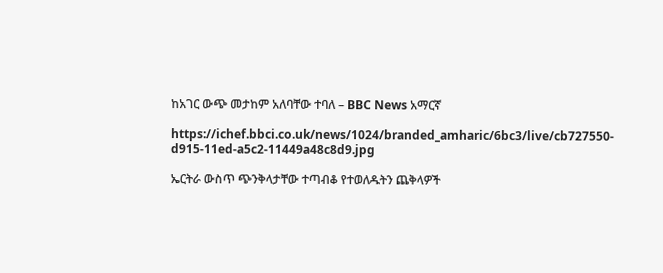ከአገር ውጭ መታከም አለባቸው ተባለ – BBC News አማርኛ

https://ichef.bbci.co.uk/news/1024/branded_amharic/6bc3/live/cb727550-d915-11ed-a5c2-11449a48c8d9.jpg

ኤርትራ ውስጥ ጭንቅላታቸው ተጣብቆ የተወለዱትን ጨቅላዎች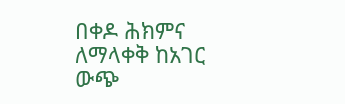በቀዶ ሕክምና ለማላቀቅ ከአገር ውጭ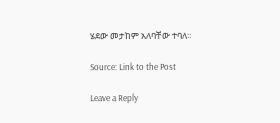ሄደው መታከም አለባቸው ተባለ።

Source: Link to the Post

Leave a Reply